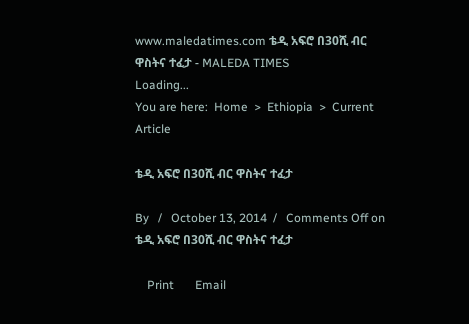www.maledatimes.com ቴዲ አፍሮ በ30ሺ ብር ዋስትና ተፈታ - MALEDA TIMES
Loading...
You are here:  Home  >  Ethiopia  >  Current Article

ቴዲ አፍሮ በ30ሺ ብር ዋስትና ተፈታ

By   /   October 13, 2014  /   Comments Off on ቴዲ አፍሮ በ30ሺ ብር ዋስትና ተፈታ

    Print       Email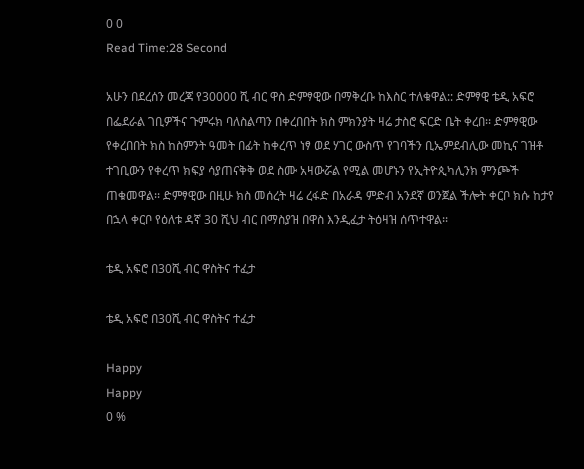0 0
Read Time:28 Second

አሁን በደረሰን መረጃ የ30000 ሺ ብር ዋስ ድምፃዊው በማቅረቡ ከእስር ተለቁዋል:: ድምፃዊ ቴዲ አፍሮ በፌደራል ገቢዎችና ጉምሩክ ባለስልጣን በቀረበበት ክስ ምክንያት ዛሬ ታስሮ ፍርድ ቤት ቀረበ፡፡ ድምፃዊው የቀረበበት ክስ ከስምንት ዓመት በፊት ከቀረጥ ነፃ ወደ ሃገር ውስጥ የገባችን ቢኤምደብሊው መኪና ገዝቶ ተገቢውን የቀረጥ ክፍያ ሳያጠናቅቅ ወደ ስሙ አዛውሯል የሚል መሆኑን የኢትዮጲካሊንክ ምንጮች ጠቁመዋል፡፡ ድምፃዊው በዚሁ ክስ መሰረት ዛሬ ረፋድ በአራዳ ምድብ አንደኛ ወንጀል ችሎት ቀርቦ ክሱ ከታየ በኋላ ቀርቦ የዕለቱ ዳኛ 30 ሺህ ብር በማስያዝ በዋስ እንዲፈታ ትዕዛዝ ሰጥተዋል፡፡

ቴዲ አፍሮ በ30ሺ ብር ዋስትና ተፈታ

ቴዲ አፍሮ በ30ሺ ብር ዋስትና ተፈታ

Happy
Happy
0 %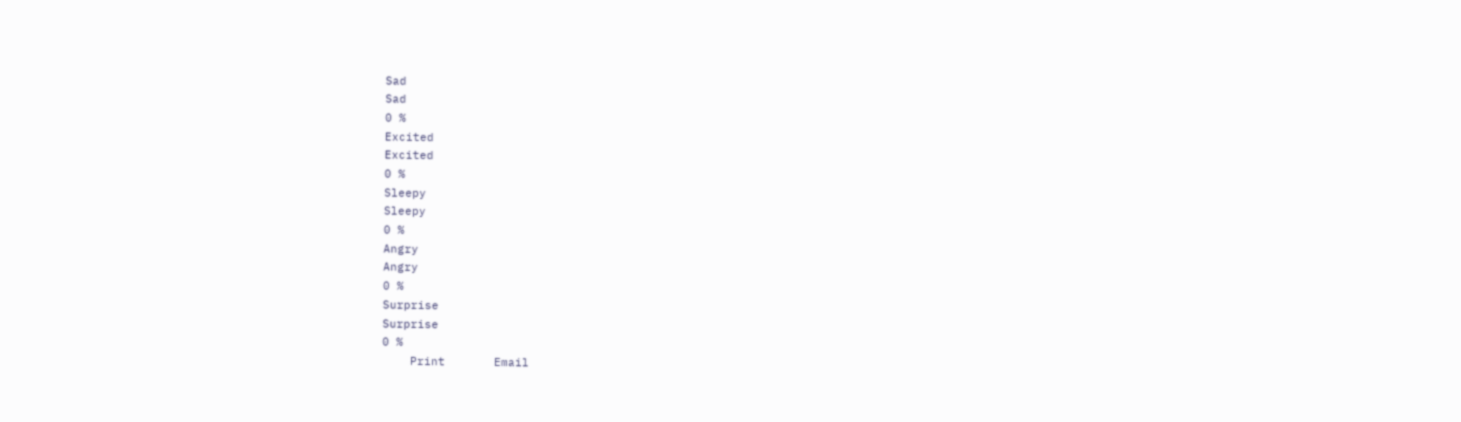Sad
Sad
0 %
Excited
Excited
0 %
Sleepy
Sleepy
0 %
Angry
Angry
0 %
Surprise
Surprise
0 %
    Print       Email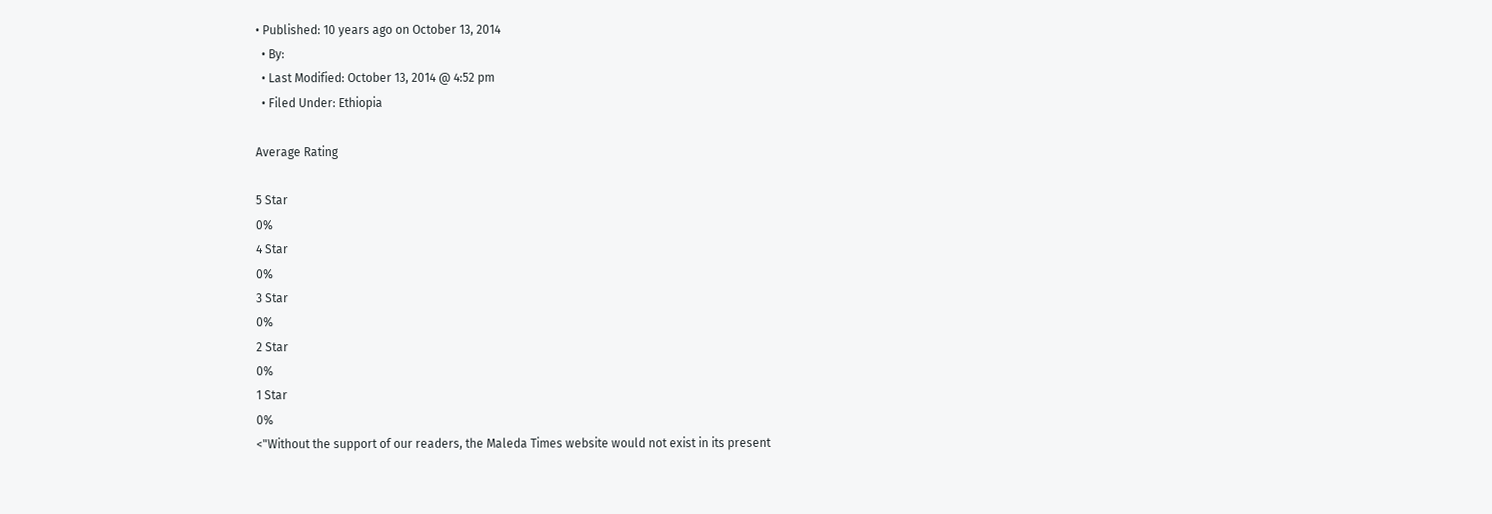• Published: 10 years ago on October 13, 2014
  • By:
  • Last Modified: October 13, 2014 @ 4:52 pm
  • Filed Under: Ethiopia

Average Rating

5 Star
0%
4 Star
0%
3 Star
0%
2 Star
0%
1 Star
0%
<"Without the support of our readers, the Maleda Times website would not exist in its present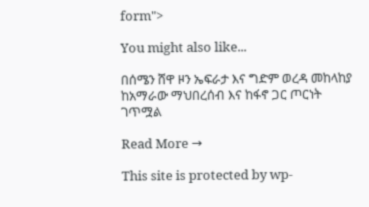form">

You might also like...

በሰሜን ሸዋ ዞን ኤፍራታ እና ግድም ወረዳ መከላከያ ከአማራው ማህበረሰብ እና ከፋኖ ጋር ጦርነት ገጥሟል

Read More →

This site is protected by wp-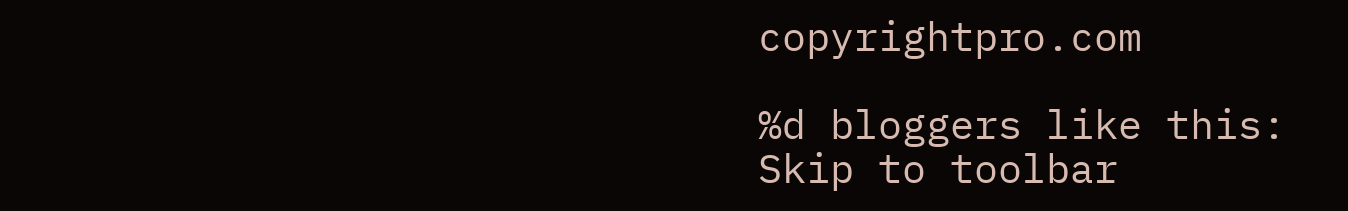copyrightpro.com

%d bloggers like this:
Skip to toolbar